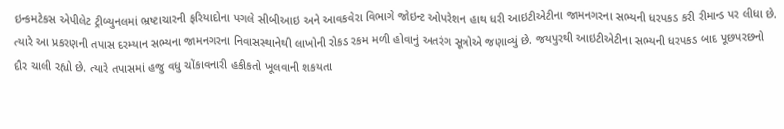ઇન્કમટેકસ એપીલેટ ટ્રીબ્યુનલમાં ભ્રષ્ટાચારની ફરિયાદોના પગલે સીબીઆઇ અને આવકવેરા વિભાગે જોઇન્ટ ઓપરેશન હાથ ધરી આઇટીએટીના જામનગરના સભ્યની ધરપકડ કરી રીમાન્ડ પર લીધા છે. ત્યારે આ પ્રકરણની તપાસ દરમ્યાન સભ્યના જામનગરના નિવાસસ્થાનેથી લાખોની રોકડ રકમ મળી હોવાનું અતરંગ સૂત્રોએ જણાવ્યું છે. જયપુરથી આઇટીએટીના સભ્યની ધરપકડ બાદ પૂછપરછનો દૌર ચાલી રહ્યો છે. ત્યારે તપાસમાં હજુ વધુ ચોંકાવનારી હકીકતો ખૂલવાની શકયતા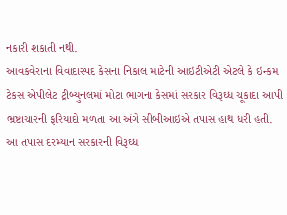નકારી શકાતી નથી.
આવકવેરાના વિવાદાસ્પદ કેસના નિકાલ માટેની આઇટીએટી એટલે કે ઇન્કમ ટેકસ એપીલેટ ટ્રીબ્યુનલમાં મોટા ભાગના કેસમાં સરકાર વિરૂઘ્ધ ચૂકાદા આપી ભ્રષ્ટાચારની ફરિયાદો મળતા આ અંગે સીબીઆઇએ તપાસ હાથ ધરી હતી. આ તપાસ દરમ્યાન સરકારની વિરૂઘ્ધ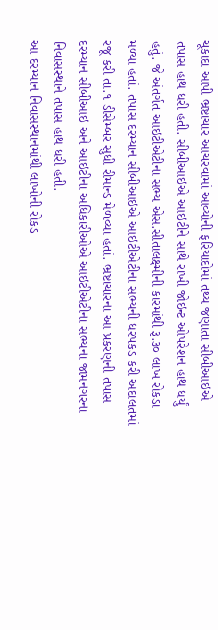ચૂકાદા આપી ભ્રષ્ટાચાર આચરવામાં આવ્યોની ફરિયાદોમાં તથ્ય જણાતા સીબીઆઇએ તપાસ હાથ ધરી હતી. સીબીઆઇએ આઇટીને સાથે રાખી જોઇન્ટ ઓપરેશન હાથ ધર્યું હતું. જે અંતર્ગત આઇટીએટીના સભ્ય એસ.સીતાલક્ષ્મીની કારમાંથી રૂ.૩૦ લાખ રોકડા મળ્યા હતાં. તપાસ દરમ્યાન સીબીઆઇએ આઇટીએટીના સભ્યની ધરપકડ કરી અદાલતમાં રજૂ કરી તા.૧ ડીસેમ્બર સુધી રીમાન્ડ મેળવ્યા હતાં. ભ્રષ્ટાચારના આ પ્રકરણની તપાસ દરમ્યાન સીબીઆઇ અને આઇટીના અધિકારીઓએ આઇટીએટીના સભ્યના જામનગરના નિવાસસ્થાને તપાસ હાથ ધરી હતી.
આ દરમ્યાન નિવાસસ્થાનમાંથી લાખોની રોકડ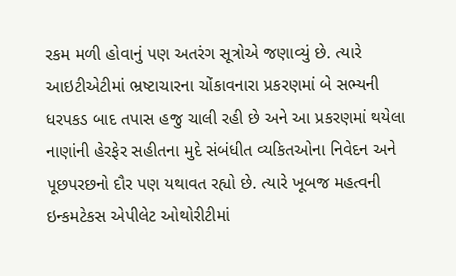રકમ મળી હોવાનું પણ અતરંગ સૂત્રોએ જણાવ્યું છે. ત્યારે આઇટીએટીમાં ભ્રષ્ટાચારના ચોંકાવનારા પ્રકરણમાં બે સભ્યની ધરપકડ બાદ તપાસ હજુ ચાલી રહી છે અને આ પ્રકરણમાં થયેલા નાણાંની હેરફેર સહીતના મુદે સંબંધીત વ્યકિતઓના નિવેદન અને પૂછપરછનો દૌર પણ યથાવત રહ્યો છે. ત્યારે ખૂબજ મહત્વની ઇન્કમટેકસ એપીલેટ ઓથોરીટીમાં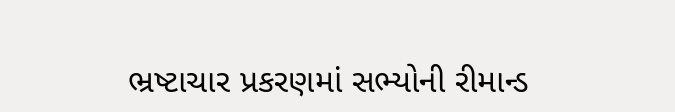ભ્રષ્ટાચાર પ્રકરણમાં સભ્યોની રીમાન્ડ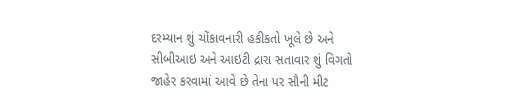દરમ્યાન શું ચોંકાવનારી હકીકતો ખૂલે છે અને સીબીઆઇ અને આઇટી દ્રારા સતાવાર શું વિગતો જાહેર કરવામાં આવે છે તેના પર સૌની મીટ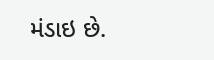મંડાઇ છે.